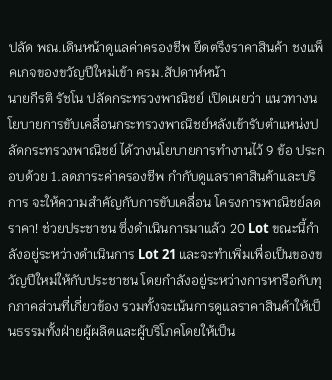ปลัด พณ.เดินหน้าดูแลค่าครองชีพ ยึดตรึงราคาสินค้า ชงแพ็คเกจของขวัญปีใหม่เข้า ครม.สัปดาห์หน้า
นายกีรติ รัชโน ปลัดกระทรวงพาณิชย์ เปิดเผยว่า แนวทางนโยบายการขับเคลื่อนกระทรวงพาณิชย์หลังเข้ารับตำแหน่งปลัดกระทรวงพาณิชย์ ได้วางนโยบายการทำงานไว้ 9 ข้อ ประกอบด้วย 1.ลดภาระค่าครองชีพ กำกับดูแลราคาสินค้าและบริการ จะให้ความสำคัญกับการขับเคลื่อน โครงการพาณิชย์ลดราคา! ช่วยประชาชน ซึ่งดำเนินการมาแล้ว 20 Lot ขณะนี้กำลังอยู่ระหว่างดำเนินการ Lot 21 และจะทำเพิ่มเพื่อเป็นของขวัญปีใหม่ให้กับประชาชน โดยกำลังอยู่ระหว่างการหารือกับทุกภาคส่วนที่เกี่ยวข้อง รวมทั้งจะเน้นการดูแลราคาสินค้าให้เป็นธรรมทั้งฝ่ายผู้ผลิตและผู้บริโภคโดยให้เป็น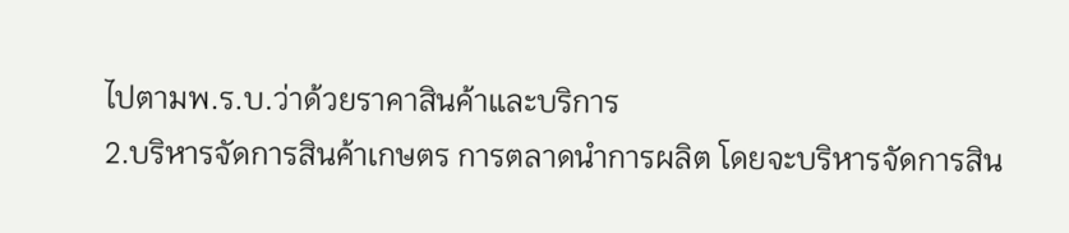ไปตามพ.ร.บ.ว่าด้วยราคาสินค้าและบริการ
2.บริหารจัดการสินค้าเกษตร การตลาดนำการผลิต โดยจะบริหารจัดการสิน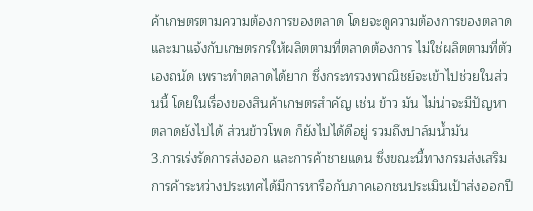ค้าเกษตรตามความต้องการของตลาด โดยจะดูความต้องการของตลาดและมาแจ้งกับเกษตรกรให้ผลิตตามที่ตลาดต้องการ ไม่ใช่ผลิตตามที่ตัวเองถนัด เพราะทำตลาดได้ยาก ซึ่งกระทรวงพาณิชย์จะเข้าไปช่วยในส่วนนี้ โดยในเรื่องของสินค้าเกษตรสำคัญ เช่น ข้าว มัน ไม่น่าจะมีปัญหา ตลาดยังไปได้ ส่วนข้าวโพด ก็ยังไปได้ดีอยู่ รวมถึงปาล์มน้ำมัน
3.การเร่งรัดการส่งออก และการค้าชายแดน ซึ่งขณะนี้ทางกรมส่งเสริมการค้าระหว่างประเทศได้มีการหารือกับภาคเอกชนประเมินเป้าส่งออกปี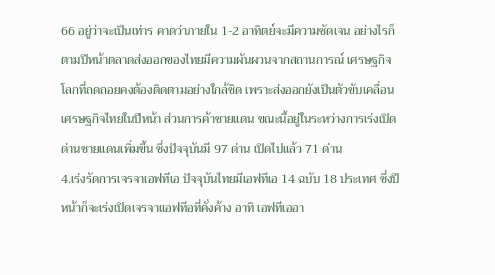66 อยู่ว่าจะเป็นเท่าร คาดว่าภายใน 1-2 อาทิตย์จะมีความชัดเจน อย่างไรก็ตามปีหน้าตลาดส่งออกของไทยมีความผันผวนจากสถานการณ์ เศรษฐกิจโลกที่ถดถอยคงต้องติดตามอย่างใกล้ชิด เพราะส่งออกยังเป็นตัวขับเคลื่อนเศรษฐกิจไทยในปีหน้า ส่วนการค้าชายแดน ขณะนี้อยู่ในระหว่างการเร่งเปิดด่านชายแดนเพิ่มขึ้น ซึ่งปัจจุบันมี 97 ด่าน เปิดไปแล้ว 71 ด่าน
4.เร่งรัดการเจรจาเอฟทีเอ ปัจจุบันไทยมีเอฟทีเอ 14 ฉบับ 18 ประเทศ ซึ่งปีหน้าก็จะเร่งเปิดเจรจาแอฟทีอที่คั่งค้าง อาทิ เอฟทีเออา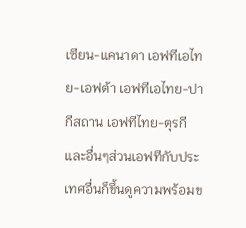เซียน-แคนาดา เอฟทีเอไทย-เอฟต้า เอฟทีเอไทย-ปากีสถาน เอฟทีไทย-ตุรกี และอื่นๆส่วนเอฟทีกับประเทศอื่นก็ขึ้นดูความพร้อมข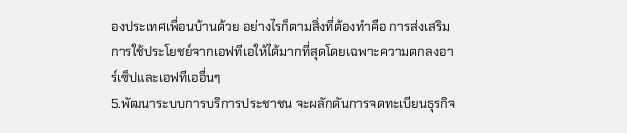องประเทศเพื่อนบ้านด้วย อย่างไรก็ตามสิ่งที่ต้องทำคือ การส่งเสริมการใช้ประโยชย์จากเอฟทีเอให้ได้มากที่สุดโดยเฉพาะความตกลงอาร์เซ็ปและเอฟทีเออื่นๆ
5.พัฒนาระบบการบริการประชาชน จะผลักดันการจดทะเบียนธุรกิจ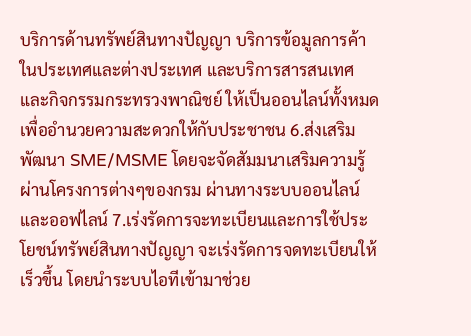บริการด้านทรัพย์สินทางปัญญา บริการข้อมูลการค้าในประเทศและต่างประเทศ และบริการสารสนเทศและกิจกรรมกระทรวงพาณิชย์ ให้เป็นออนไลน์ทั้งหมด เพื่ออำนวยความสะดวกให้กับประชาชน 6.ส่งเสริม พัฒนา SME/MSME โดยจะจัดสัมมนาเสริมความรู้ผ่านโครงการต่างๆของกรม ผ่านทางระบบออนไลน์และออฟไลน์ 7.เร่งรัดการจะทะเบียนและการใช้ประโยชน์ทรัพย์สินทางปัญญา จะเร่งรัดการจดทะเบียนให้เร็วขึ้น โดยนำระบบไอทีเข้ามาช่วย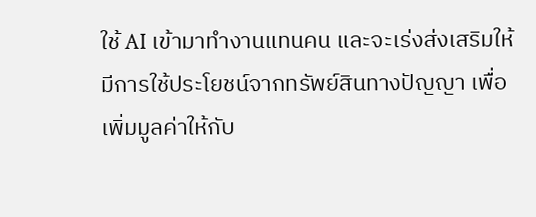ใช้ AI เข้ามาทำงานแทนคน และจะเร่งส่งเสริมให้มีการใช้ประโยชน์จากทรัพย์สินทางปัญญา เพื่อเพิ่มมูลค่าให้กับ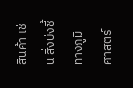สินค้า เช่น สิ่งบ่งชี้ทางภูมิศาสตร์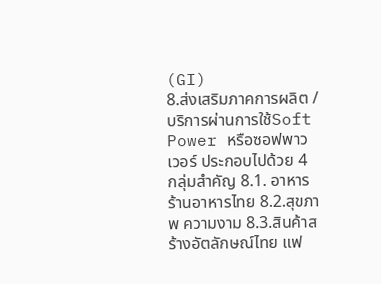(GI)
8.ส่งเสริมภาคการผลิต /บริการผ่านการใช้Soft Power หรือซอฟพาวเวอร์ ประกอบไปด้วย 4 กลุ่มสำคัญ 8.1. อาหาร ร้านอาหารไทย 8.2.สุขภาพ ความงาม 8.3.สินค้าสร้างอัตลักษณ์ไทย แฟ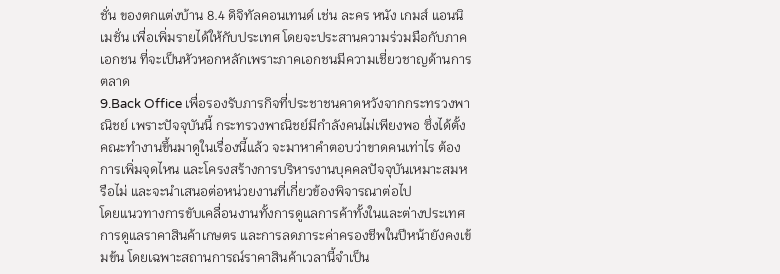ชั่น ของตกแต่งบ้าน 8.4 ดิจิทัลคอนเทนด์ เช่น ละคร หนัง เกมส์ แอนนิเมชั่น เพื่อเพิ่มรายได้ให้กับประเทศ โดยจะประสานความร่วมมือกับภาคเอกชน ที่จะเป็นหัวหอกหลักเพราะภาคเอกชนมีความเชี่ยวชาญด้านการตลาด
9.Back Office เพื่อรองรับภารกิจที่ประชาชนคาดหวังจากกระทรวงพาณิชย์ เพราะปัจจุบันนี้ กระทรวงพาณิชย์มีกำลังคนไม่เพียงพอ ซึ่งได้ตั้งคณะทำงานขึ้นมาดูในเรื่องนี้แล้ว จะมาหาคำตอบว่าขาดคนเท่าไร ต้องการเพิ่มจุดไหน และโครงสร้างการบริหารงานบุคคลปัจจุบันเหมาะสมหรือไม่ และจะนำเสนอต่อหน่วยงานที่เกี่ยวข้องพิจารณาต่อไป
โดยแนวทางการขับเคลื่อนงานทั้งการดูแลการค้าทั้งในและต่างประเทศ การดูแลราคาสินค้าเกษตร และการลดภาระค่าครองชีพในปีหน้ายังคงเข้มข้น โดยเฉพาะสถานการณ์ราคาสินค้าเวลานี้จำเป็น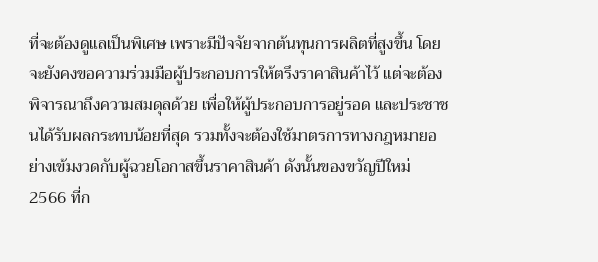ที่จะต้องดูแลเป็นพิเศษ เพราะมีปัจจัยจากต้นทุนการผลิตที่สูงขึ้น โดยจะยังคงขอความร่วมมือผู้ประกอบการให้ตรึงราคาสินค้าไว้ แต่จะต้องพิจารณาถึงความสมดุลด้วย เพื่อให้ผู้ประกอบการอยู่รอด และประชาชนได้รับผลกระทบน้อยที่สุด รวมทั้งจะต้องใช้มาตรการทางกฎหมายอย่างเข้มงวดกับผู้ฉวยโอกาสขึ้นราคาสินค้า ดังนั้นของขวัญปีใหม่ 2566 ที่ก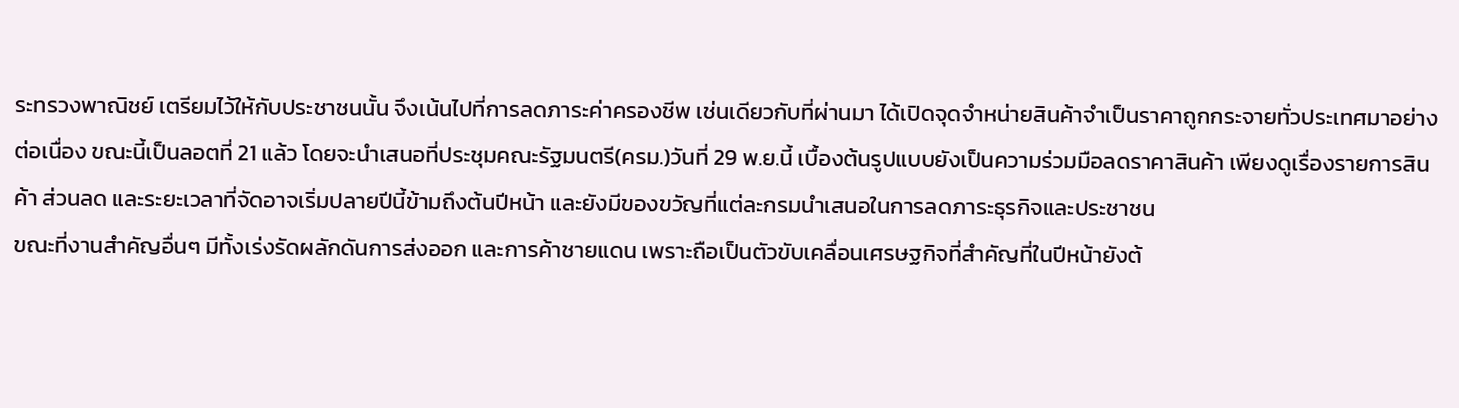ระทรวงพาณิชย์ เตรียมไว้ให้กับประชาชนนั้น จึงเน้นไปที่การลดภาระค่าครองชีพ เช่นเดียวกับที่ผ่านมา ได้เปิดจุดจำหน่ายสินค้าจำเป็นราคาถูกกระจายทั่วประเทศมาอย่างต่อเนื่อง ขณะนี้เป็นลอตที่ 21 แล้ว โดยจะนำเสนอที่ประชุมคณะรัฐมนตรี(ครม.)วันที่ 29 พ.ย.นี้ เบื้องต้นรูปแบบยังเป็นความร่วมมือลดราคาสินค้า เพียงดูเรื่องรายการสินค้า ส่วนลด และระยะเวลาที่จัดอาจเริ่มปลายปีนี้ข้ามถึงต้นปีหน้า และยังมีของขวัญที่แต่ละกรมนำเสนอในการลดภาระธุรกิจและประชาชน
ขณะที่งานสำคัญอื่นๆ มีทั้งเร่งรัดผลักดันการส่งออก และการค้าชายแดน เพราะถือเป็นตัวขับเคลื่อนเศรษฐกิจที่สำคัญที่ในปีหน้ายังต้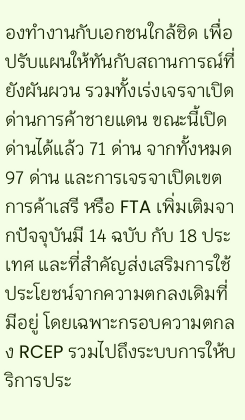องทำงานกับเอกชนใกล้ชิด เพื่อปรับแผนให้ทันกับสถานการณ์ที่ยังผันผวน รวมทั้งเร่งเจรจาเปิดด่านการค้าชายแดน ขณะนี้เปิดด่านได้แล้ว 71 ด่าน จากทั้งหมด 97 ด่าน และการเจรจาเปิดเขตการค้าเสรี หรือ FTA เพิ่มเติมจากปัจจุบันมี 14 ฉบับ กับ 18 ประเทศ และที่สำคัญส่งเสริมการใช้ประโยชน์จากความตกลงเดิมที่มีอยู่ โดยเฉพาะกรอบความตกลง RCEP รวมไปถึงระบบการให้บริการประ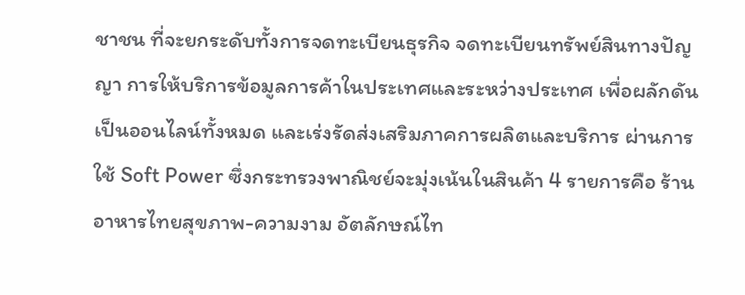ชาชน ที่จะยกระดับทั้งการจดทะเบียนธุรกิจ จดทะเบียนทรัพย์สินทางปัญญา การให้บริการข้อมูลการค้าในประเทศและระหว่างประเทศ เพื่อผลักดันเป็นออนไลน์ทั้งหมด และเร่งรัดส่งเสริมภาคการผลิตและบริการ ผ่านการใช้ Soft Power ซึ่งกระทรวงพาณิชย์จะมุ่งเน้นในสินค้า 4 รายการคือ ร้านอาหารไทยสุขภาพ-ความงาม อัตลักษณ์ไท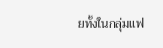ยทั้งในกลุ่มแฟ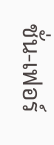ชั่น-เฟอร์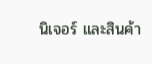นิเจอร์ และสินค้า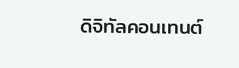ดิจิทัลคอนเทนต์